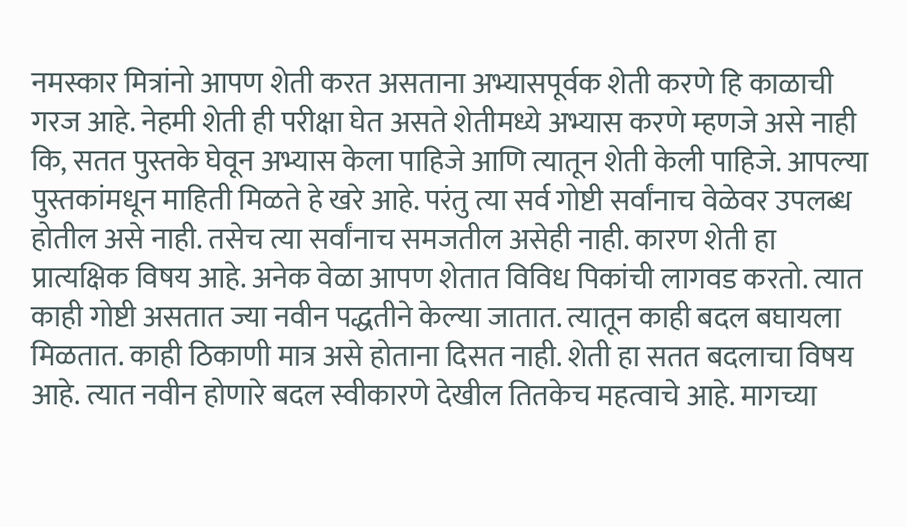नमस्कार मित्रांनो आपण शेती करत असताना अभ्यासपूर्वक शेती करणे हि काळाची गरज आहे. नेहमी शेती ही परीक्षा घेत असते शेतीमध्ये अभ्यास करणे म्हणजे असे नाही कि, सतत पुस्तके घेवून अभ्यास केला पाहिजे आणि त्यातून शेती केली पाहिजे. आपल्या पुस्तकांमधून माहिती मिळते हे खरे आहे. परंतु त्या सर्व गोष्टी सर्वांनाच वेळेवर उपलब्ध होतील असे नाही. तसेच त्या सर्वांनाच समजतील असेही नाही. कारण शेती हा प्रात्यक्षिक विषय आहे. अनेक वेळा आपण शेतात विविध पिकांची लागवड करतो. त्यात काही गोष्टी असतात ज्या नवीन पद्धतीने केल्या जातात. त्यातून काही बदल बघायला मिळतात. काही ठिकाणी मात्र असे होताना दिसत नाही. शेती हा सतत बदलाचा विषय आहे. त्यात नवीन होणारे बदल स्वीकारणे देखील तितकेच महत्वाचे आहे. मागच्या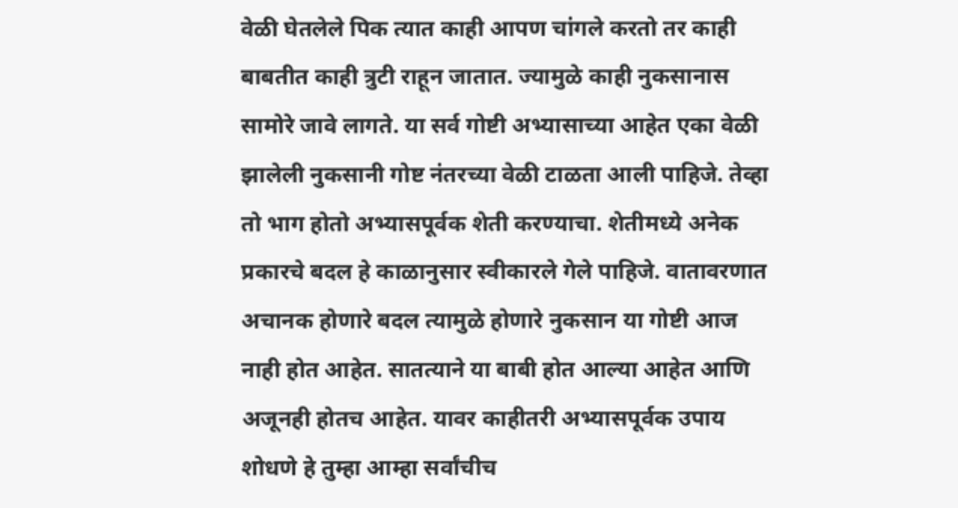वेळी घेतलेले पिक त्यात काही आपण चांगले करतो तर काही बाबतीत काही त्रुटी राहून जातात. ज्यामुळे काही नुकसानास सामोरे जावे लागते. या सर्व गोष्टी अभ्यासाच्या आहेत एका वेळी झालेली नुकसानी गोष्ट नंतरच्या वेळी टाळता आली पाहिजे. तेव्हा तो भाग होतो अभ्यासपूर्वक शेती करण्याचा. शेतीमध्ये अनेक प्रकारचे बदल हे काळानुसार स्वीकारले गेले पाहिजे. वातावरणात अचानक होणारे बदल त्यामुळे होणारे नुकसान या गोष्टी आज नाही होत आहेत. सातत्याने या बाबी होत आल्या आहेत आणि अजूनही होतच आहेत. यावर काहीतरी अभ्यासपूर्वक उपाय शोधणे हे तुम्हा आम्हा सर्वांचीच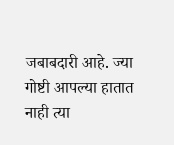जबाबदारी आहे. ज्या गोष्टी आपल्या हातात नाही त्या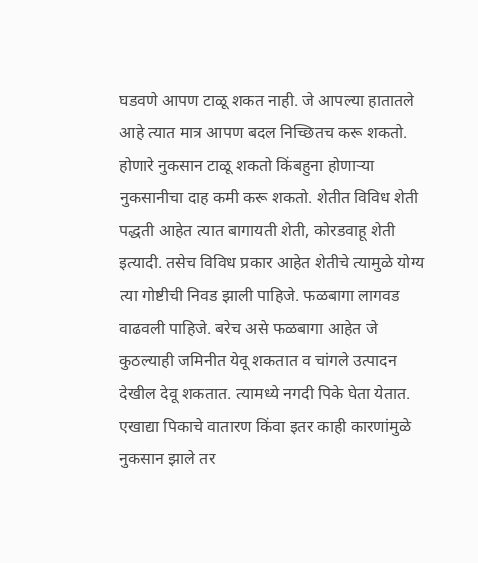घडवणे आपण टाळू शकत नाही. जे आपल्या हातातले आहे त्यात मात्र आपण बदल निच्छितच करू शकतो. होणारे नुकसान टाळू शकतो किंबहुना होणाऱ्या नुकसानीचा दाह कमी करू शकतो. शेतीत विविध शेती पद्धती आहेत त्यात बागायती शेती, कोरडवाहू शेती इत्यादी. तसेच विविध प्रकार आहेत शेतीचे त्यामुळे योग्य त्या गोष्टीची निवड झाली पाहिजे. फळबागा लागवड वाढवली पाहिजे. बरेच असे फळबागा आहेत जे कुठल्याही जमिनीत येवू शकतात व चांगले उत्पादन देखील देवू शकतात. त्यामध्ये नगदी पिके घेता येतात. एखाद्या पिकाचे वातारण किंवा इतर काही कारणांमुळे नुकसान झाले तर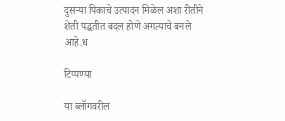दुसऱ्या पिकाचे उत्पादन मिळेल अशा रीतीने शेती पद्धतीत बदल होणे अगत्याचे बनले आहे.ध

टिप्पण्या

या ब्लॉगवरील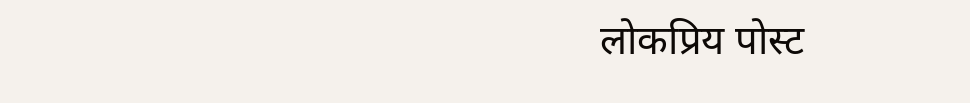लोकप्रिय पोस्ट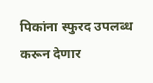पिकांना स्फुरद उपलब्ध करून देणार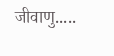जीवाणु.....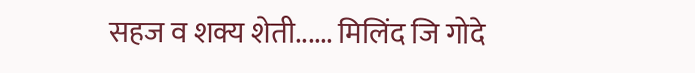सहज व शक्य शेती...... मिलिंद जि गोदे